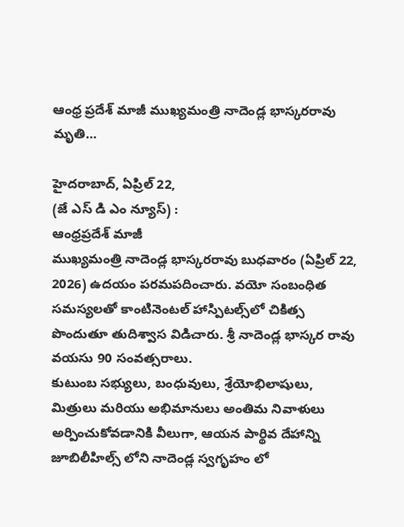ఆంధ్ర ప్రదేశ్ మాజీ ముఖ్యమంత్రి నాదెండ్ల భాస్కరరావు మృతి…

హైదరాబాద్, ఏప్రిల్ 22,
(జే ఎస్ డి ఎం న్యూస్) :
ఆంధ్రప్రదేశ్ మాజీ
ముఖ్యమంత్రి నాదెండ్ల భాస్కరరావు బుధవారం (ఏప్రిల్ 22, 2026) ఉదయం పరమపదించారు. వయో సంబంధిత సమస్యలతో కాంటినెంటల్ హాస్పిటల్స్‌లో చికిత్స పొందుతూ తుదిశ్వాస విడిచారు. శ్రీ నాదెండ్ల భాస్కర రావు వయసు 90 సంవత్సరాలు.
కుటుంబ సభ్యులు, బంధువులు, శ్రేయోభిలాషులు, మిత్రులు మరియు అభిమానులు అంతిమ నివాళులు అర్పించుకోవడానికి వీలుగా, ఆయన పార్థివ దేహాన్ని జూబిలీహిల్స్ లోని నాదెండ్ల స్వగృహం లో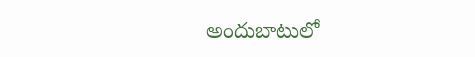అందుబాటులో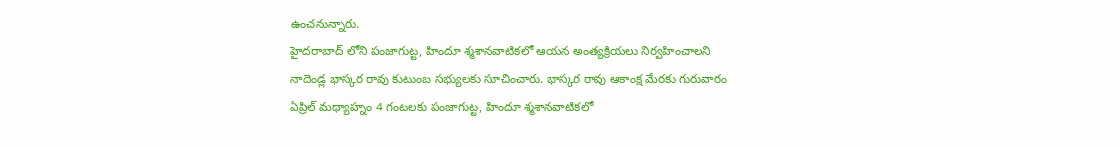ఉంచనున్నారు.
హైదరాబాద్ లోని పంజాగుట్ట, హిందూ శ్మశానవాటికలో ఆయన అంత్యక్రియలు నిర్వహించాలని నాదెండ్ల భాస్కర రావు కుటుంబ సభ్యులకు సూచించారు. భాస్కర రావు ఆకాంక్ష మేరకు గురువారం ఏప్రిల్ మధ్యాహ్నం 4 గంటలకు పంజాగుట్ట, హిందూ శ్మశానవాటికలో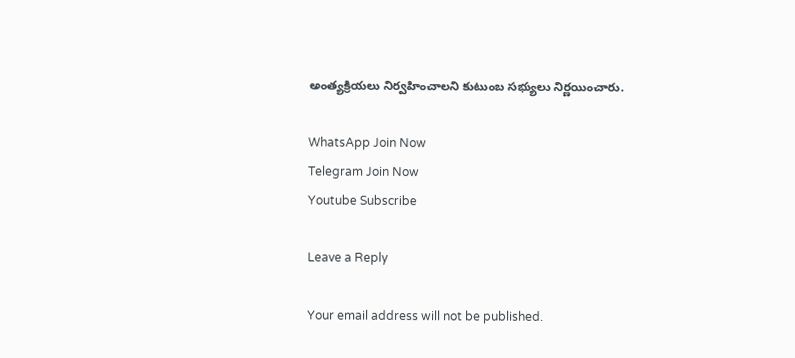అంత్యక్రియలు నిర్వహించాలని కుటుంబ సభ్యులు నిర్ణయించారు.

WhatsApp Join Now
Telegram Join Now
Youtube Subscribe

Leave a Reply

Your email address will not be published.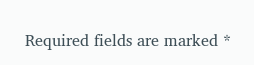Required fields are marked *